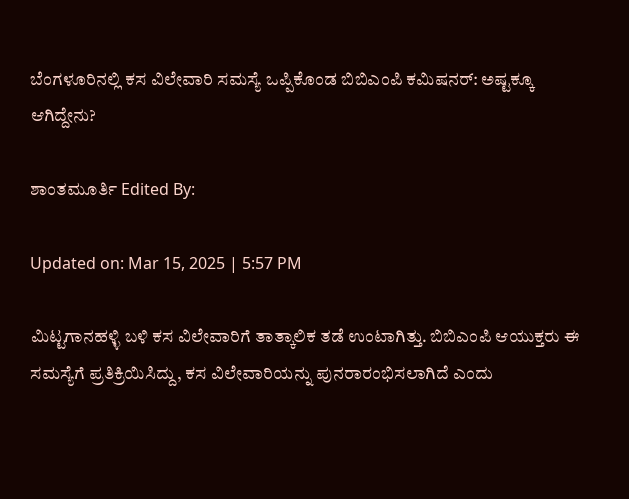ಬೆಂಗಳೂರಿನಲ್ಲಿ ಕಸ ವಿಲೇವಾರಿ ಸಮಸ್ಯೆ ಒಪ್ಪಿಕೊಂಡ ಬಿಬಿಎಂಪಿ ಕಮಿಷನರ್: ಅಷ್ಟಕ್ಕೂ ಆಗಿದ್ದೇನು?

ಶಾಂತಮೂರ್ತಿ Edited By:

Updated on: Mar 15, 2025 | 5:57 PM

ಮಿಟ್ಟಗಾನಹಳ್ಳಿ ಬಳಿ ಕಸ ವಿಲೇವಾರಿಗೆ ತಾತ್ಕಾಲಿಕ ತಡೆ ಉಂಟಾಗಿತ್ತು. ಬಿಬಿಎಂಪಿ ಆಯುಕ್ತರು ಈ ಸಮಸ್ಯೆಗೆ ಪ್ರತಿಕ್ರಿಯಿಸಿದ್ದು, ಕಸ ವಿಲೇವಾರಿಯನ್ನು ಪುನರಾರಂಭಿಸಲಾಗಿದೆ ಎಂದು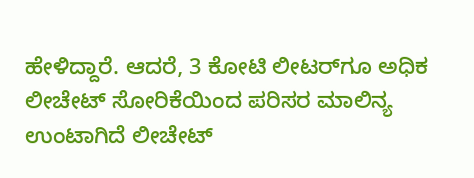ಹೇಳಿದ್ದಾರೆ. ಆದರೆ, 3 ಕೋಟಿ ಲೀಟರ್‌ಗೂ ಅಧಿಕ ಲೀಚೇಟ್ ಸೋರಿಕೆಯಿಂದ ಪರಿಸರ ಮಾಲಿನ್ಯ ಉಂಟಾಗಿದೆ ಲೀಚೇಟ್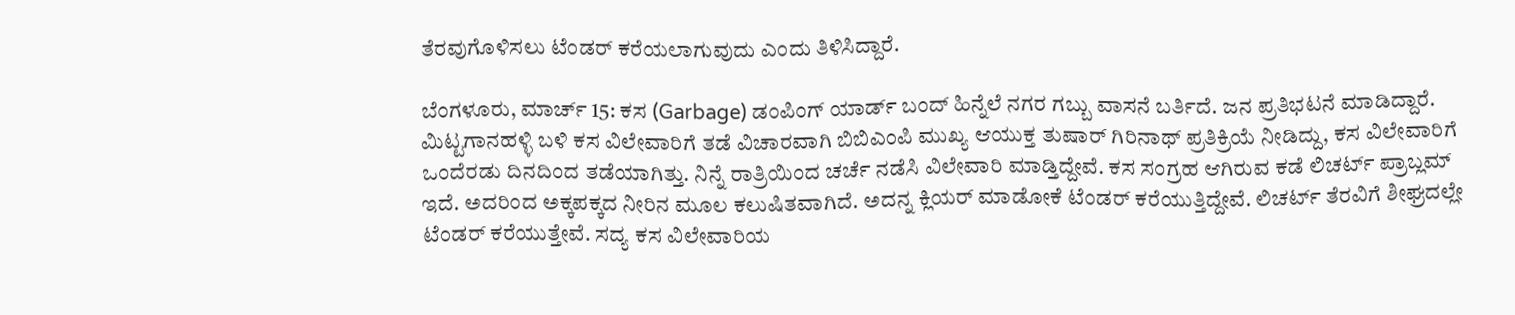ತೆರವುಗೊಳಿಸಲು ಟೆಂಡರ್ ಕರೆಯಲಾಗುವುದು ಎಂದು ತಿಳಿಸಿದ್ದಾರೆ.

ಬೆಂಗಳೂರು, ಮಾರ್ಚ್ 15: ಕಸ (Garbage) ಡಂಪಿಂಗ್ ಯಾರ್ಡ್ ಬಂದ್ ಹಿನ್ನೆಲೆ ನಗರ ಗಬ್ಬು ವಾಸನೆ ಬರ್ತಿದೆ. ಜನ ಪ್ರತಿಭಟನೆ ಮಾಡಿದ್ದಾರೆ. ಮಿಟ್ಟಗಾನಹಳ್ಳಿ ಬಳಿ ಕಸ ವಿಲೇವಾರಿಗೆ ತಡೆ ವಿಚಾರವಾಗಿ ಬಿಬಿಎಂಪಿ ಮುಖ್ಯ ಆಯುಕ್ತ ತುಷಾರ್ ಗಿರಿನಾಥ್ ಪ್ರತಿಕ್ರಿಯೆ ನೀಡಿದ್ದು, ಕಸ ವಿಲೇವಾರಿಗೆ ಒಂದೆರಡು ದಿನದಿಂದ ತಡೆಯಾಗಿತ್ತು. ನಿನ್ನೆ ರಾತ್ರಿಯಿಂದ ಚರ್ಚೆ ನಡೆಸಿ ವಿಲೇವಾರಿ ಮಾಡ್ತಿದ್ದೇವೆ. ಕಸ ಸಂಗ್ರಹ ಆಗಿರುವ ಕಡೆ ಲಿಚರ್ಟ್ ಪ್ರಾಬ್ಲಮ್ ಇದೆ. ಅದರಿಂದ ಅಕ್ಕಪಕ್ಕದ ನೀರಿನ ಮೂಲ ಕಲುಷಿತವಾಗಿದೆ. ಅದನ್ನ ಕ್ಲಿಯರ್ ಮಾಡೋಕೆ ಟೆಂಡರ್ ಕರೆಯುತ್ತಿದ್ದೇವೆ. ಲಿಚರ್ಟ್ ತೆರವಿಗೆ ಶೀಘ್ರದಲ್ಲೇ ಟೆಂಡರ್ ಕರೆಯುತ್ತೇವೆ. ಸದ್ಯ ಕಸ ವಿಲೇವಾರಿಯ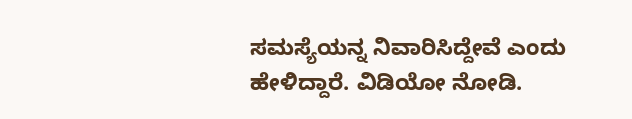ಸಮಸ್ಯೆಯನ್ನ ನಿವಾರಿಸಿದ್ದೇವೆ ಎಂದು ಹೇಳಿದ್ದಾರೆ. ವಿಡಿಯೋ ನೋಡಿ.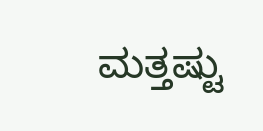ಮತ್ತಷ್ಟು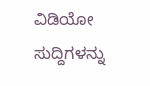ವಿಡಿಯೋ ಸುದ್ದಿಗಳನ್ನು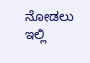ನೋಡಲು ಇಲ್ಲಿ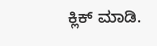ಕ್ಲಿಕ್ ಮಾಡಿ.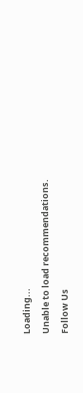Loading...
Unable to load recommendations.
Follow Us